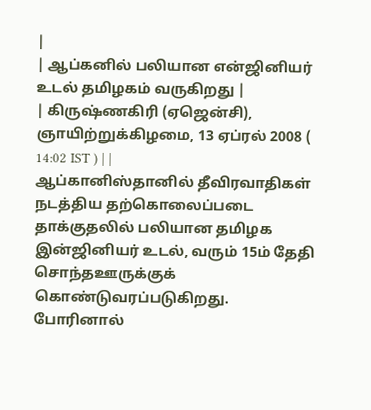|
| ஆப்கனில் பலியான என்ஜினியர் உடல் தமிழகம் வருகிறது |
| கிருஷ்ணகிரி (ஏஜென்சி), ஞாயிற்றுக்கிழமை, 13 ஏப்ரல் 2008 ( 14:02 IST ) | |
ஆப்கானிஸ்தானில் தீவிரவாதிகள் நடத்திய தற்கொலைப்படை தாக்குதலில் பலியான தமிழக இன்ஜினியர் உடல், வரும் 15ம் தேதி சொந்தஊருக்குக் கொண்டுவரப்படுகிறது.
போரினால்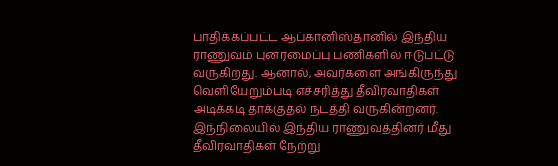பாதிக்கப்பட்ட ஆப்கானிஸ்தானில் இந்திய ராணுவம் புனரமைப்பு பணிகளில் ஈடுபட்டு வருகிறது. ஆனால், அவர்களை அங்கிருந்து வெளியேறும்படி எச்சரித்து தீவிரவாதிகள் அடிக்கடி தாக்குதல் நடத்தி வருகின்றனர்.
இந்நிலையில் இந்திய ராணுவத்தினர் மீது தீவிரவாதிகள் நேற்று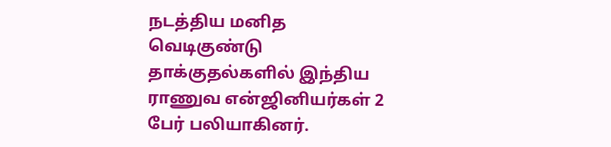நடத்திய மனித வெடிகுண்டு தாக்குதல்களில் இந்திய ராணுவ என்ஜினியர்கள் 2 பேர் பலியாகினர்.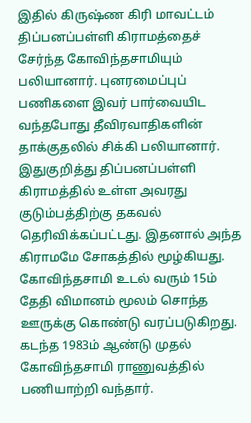இதில் கிருஷ்ண கிரி மாவட்டம் திப்பனப்பள்ளி கிராமத்தைச் சேர்ந்த கோவிந்தசாமியும் பலியானார். புனரமைப்புப் பணிகளை இவர் பார்வையிட வந்தபோது தீவிரவாதிகளின் தாக்குதலில் சிக்கி பலியானார்.
இதுகுறித்து திப்பனப்பள்ளி கிராமத்தில் உள்ள அவரது குடும்பத்திற்கு தகவல் தெரிவிக்கப்பட்டது. இதனால் அந்த கிராமமே சோகத்தில் மூழ்கியது.
கோவிந்தசாமி உடல் வரும் 15ம் தேதி விமானம் மூலம் சொந்த ஊருக்கு கொண்டு வரப்படுகிறது.
கடந்த 1983ம் ஆண்டு முதல் கோவிந்தசாமி ராணுவத்தில் பணியாற்றி வந்தார்.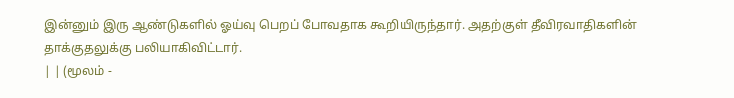இன்னும் இரு ஆண்டுகளில் ஓய்வு பெறப் போவதாக கூறியிருந்தார். அதற்குள் தீவிரவாதிகளின் தாக்குதலுக்கு பலியாகிவிட்டார்.
| | (மூலம் -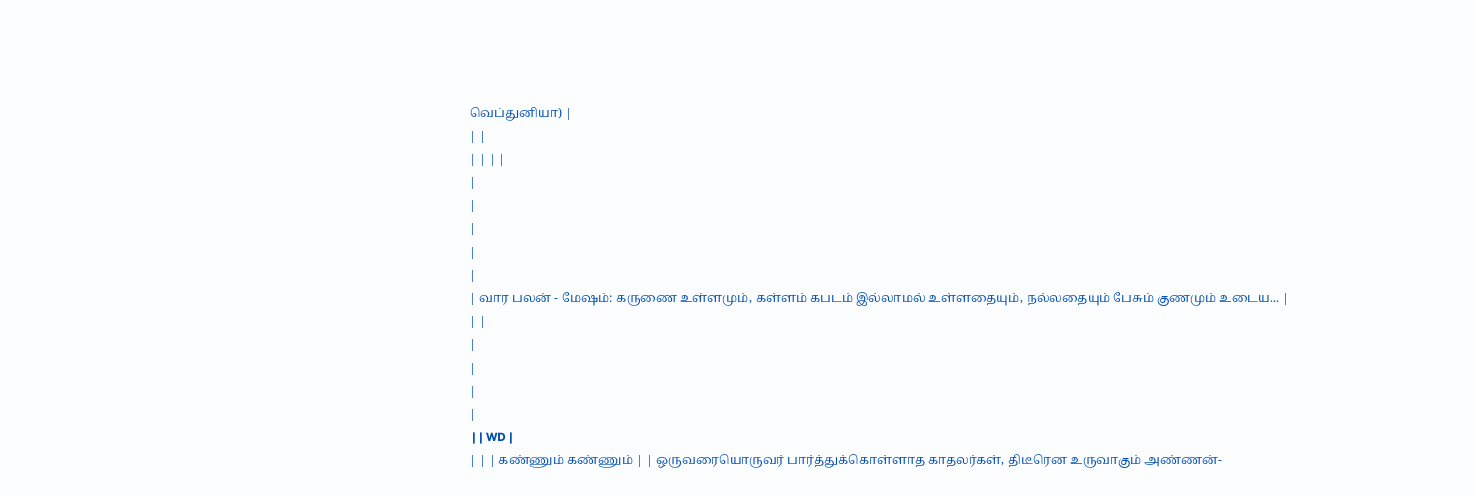வெப்துனியா) |
| |
| | | |
|
|
|
|
|
| வார பலன் - மேஷம்: கருணை உள்ளமும், கள்ளம் கபடம் இல்லாமல் உள்ளதையும், நல்லதையும் பேசும் குணமும் உடைய... |
| |
|
|
|
|
 | | WD |
| | | கண்ணும் கண்ணும் | | ஒருவரையொருவர் பார்த்துக்கொள்ளாத காதலர்கள், திடீரென உருவாகும் அண்ணன்-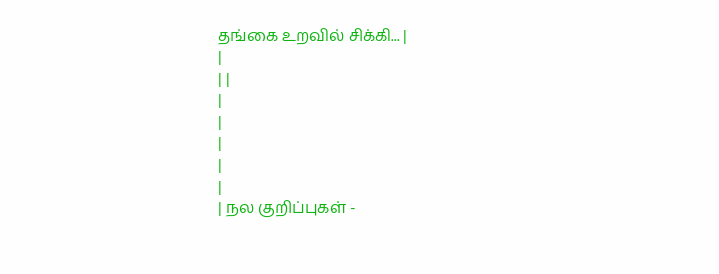தங்கை உறவில் சிக்கி... |
|
| |
|
|
|
|
|
| நல குறிப்புகள் -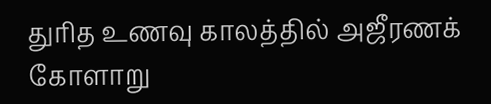துரித உணவு காலத்தில் அஜீரணக் கோளாறு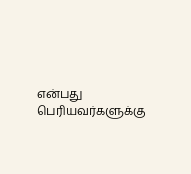என்பது பெரியவர்களுக்கு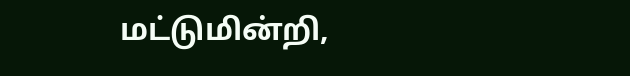மட்டுமின்றி,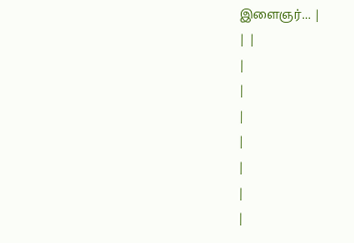இளைஞர்... |
| |
|
|
|
|
|
|
|